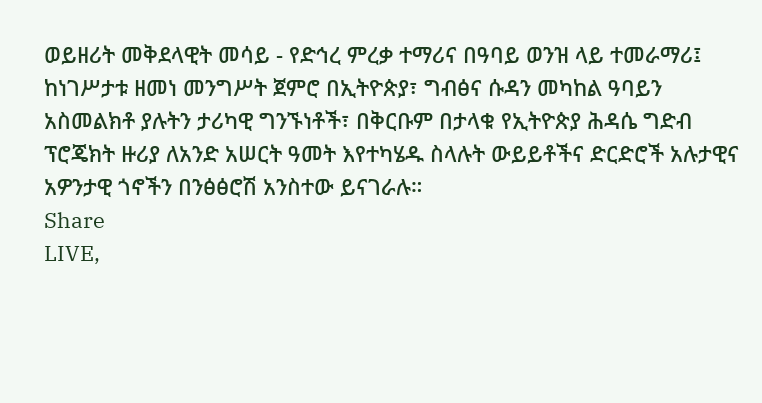ወይዘሪት መቅደላዊት መሳይ - የድኅረ ምረቃ ተማሪና በዓባይ ወንዝ ላይ ተመራማሪ፤ ከነገሥታቱ ዘመነ መንግሥት ጀምሮ በኢትዮጵያ፣ ግብፅና ሱዳን መካከል ዓባይን አስመልክቶ ያሉትን ታሪካዊ ግንኙነቶች፣ በቅርቡም በታላቁ የኢትዮጵያ ሕዳሴ ግድብ ፕሮጄክት ዙሪያ ለአንድ አሠርት ዓመት እየተካሄዱ ስላሉት ውይይቶችና ድርድሮች አሉታዊና አዎንታዊ ጎኖችን በንፅፅሮሽ አንስተው ይናገራሉ።
Share
LIVE,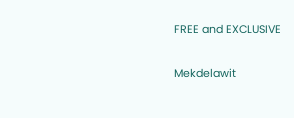FREE and EXCLUSIVE

Mekdelawit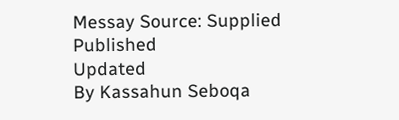Messay Source: Supplied
Published
Updated
By Kassahun Seboqa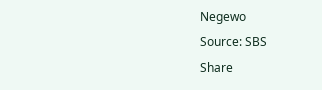Negewo
Source: SBS
Share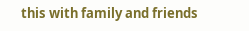this with family and friends